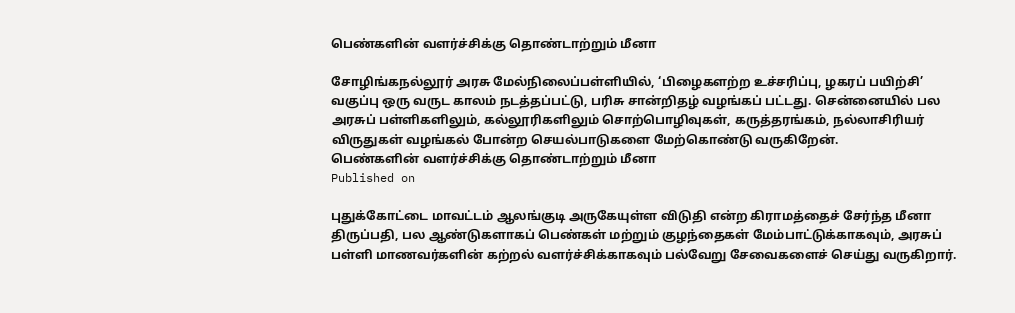பெண்களின் வளர்ச்சிக்கு தொண்டாற்றும் மீனா

சோழிங்கநல்லூர் அரசு மேல்நிலைப்பள்ளியில், ‘பிழைகளற்ற உச்சரிப்பு, ழகரப் பயிற்சி’ வகுப்பு ஒரு வருட காலம் நடத்தப்பட்டு, பரிசு சான்றிதழ் வழங்கப் பட்டது. சென்னையில் பல அரசுப் பள்ளிகளிலும், கல்லூரிகளிலும் சொற்பொழிவுகள், கருத்தரங்கம், நல்லாசிரியர் விருதுகள் வழங்கல் போன்ற செயல்பாடுகளை மேற்கொண்டு வருகிறேன்.
பெண்களின் வளர்ச்சிக்கு தொண்டாற்றும் மீனா
Published on

புதுக்கோட்டை மாவட்டம் ஆலங்குடி அருகேயுள்ள விடுதி என்ற கிராமத்தைச் சேர்ந்த மீனா திருப்பதி, பல ஆண்டுகளாகப் பெண்கள் மற்றும் குழந்தைகள் மேம்பாட்டுக்காகவும், அரசுப் பள்ளி மாணவர்களின் கற்றல் வளர்ச்சிக்காகவும் பல்வேறு சேவைகளைச் செய்து வருகிறார்.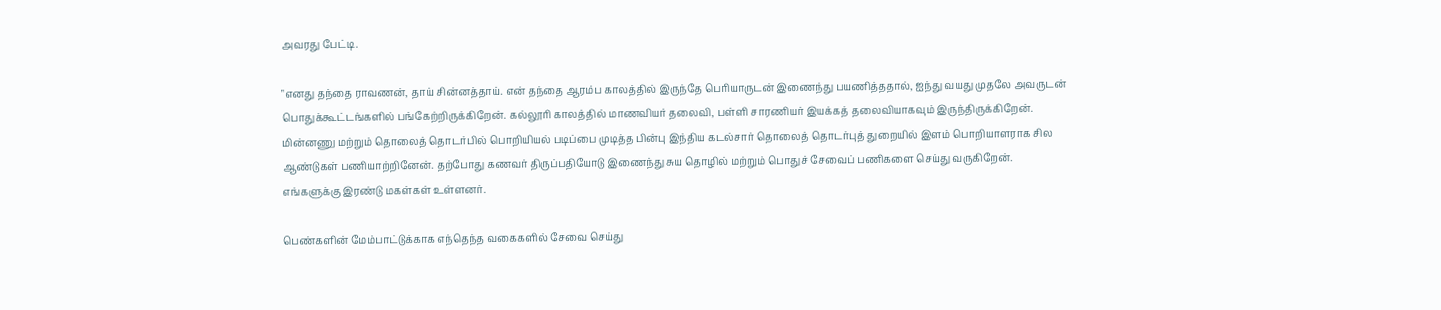அவரது பேட்டி.

"எனது தந்தை ராவணன், தாய் சின்னத்தாய். என் தந்தை ஆரம்ப காலத்தில் இருந்தே பெரியாருடன் இணைந்து பயணித்ததால், ஐந்து வயது முதலே அவருடன் பொதுக்கூட்டங்களில் பங்கேற்றிருக்கிறேன். கல்லூரி காலத்தில் மாணவியர் தலைவி, பள்ளி சாரணியர் இயக்கத் தலைவியாகவும் இருந்திருக்கிறேன். மின்னணு மற்றும் தொலைத் தொடர்பில் பொறியியல் படிப்பை முடித்த பின்பு இந்திய கடல்சார் தொலைத் தொடர்புத் துறையில் இளம் பொறியாளராக சில ஆண்டுகள் பணியாற்றினேன். தற்போது கணவர் திருப்பதியோடு இணைந்து சுய தொழில் மற்றும் பொதுச் சேவைப் பணிகளை செய்து வருகிறேன். எங்களுக்கு இரண்டு மகள்கள் உள்ளனர்.

பெண்களின் மேம்பாட்டுக்காக எந்தெந்த வகைகளில் சேவை செய்து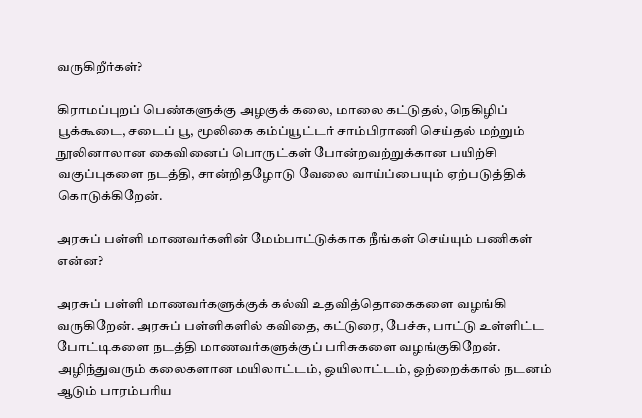வருகிறீர்கள்?

கிராமப்புறப் பெண்களுக்கு அழகுக் கலை, மாலை கட்டுதல், நெகிழிப் பூக்கூடை, சடைப் பூ, மூலிகை கம்ப்யூட்டர் சாம்பிராணி செய்தல் மற்றும் நூலினாலான கைவினைப் பொருட்கள் போன்றவற்றுக்கான பயிற்சி வகுப்புகளை நடத்தி, சான்றிதழோடு வேலை வாய்ப்பையும் ஏற்படுத்திக் கொடுக்கிறேன்.

அரசுப் பள்ளி மாணவர்களின் மேம்பாட்டுக்காக நீங்கள் செய்யும் பணிகள் என்ன?

அரசுப் பள்ளி மாணவர்களுக்குக் கல்வி உதவித்தொகைகளை வழங்கி வருகிறேன். அரசுப் பள்ளிகளில் கவிதை, கட்டுரை, பேச்சு, பாட்டு உள்ளிட்ட போட்டிகளை நடத்தி மாணவர்களுக்குப் பரிசுகளை வழங்குகிறேன். அழிந்துவரும் கலைகளான மயிலாட்டம், ஒயிலாட்டம், ஒற்றைக்கால் நடனம் ஆடும் பாரம்பரிய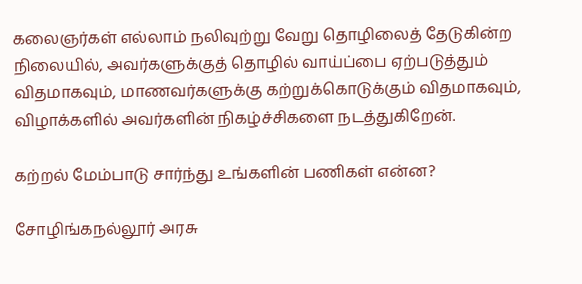கலைஞர்கள் எல்லாம் நலிவுற்று வேறு தொழிலைத் தேடுகின்ற நிலையில், அவர்களுக்குத் தொழில் வாய்ப்பை ஏற்படுத்தும் விதமாகவும், மாணவர்களுக்கு கற்றுக்கொடுக்கும் விதமாகவும், விழாக்களில் அவர்களின் நிகழ்ச்சிகளை நடத்துகிறேன்.

கற்றல் மேம்பாடு சார்ந்து உங்களின் பணிகள் என்ன?

சோழிங்கநல்லூர் அரசு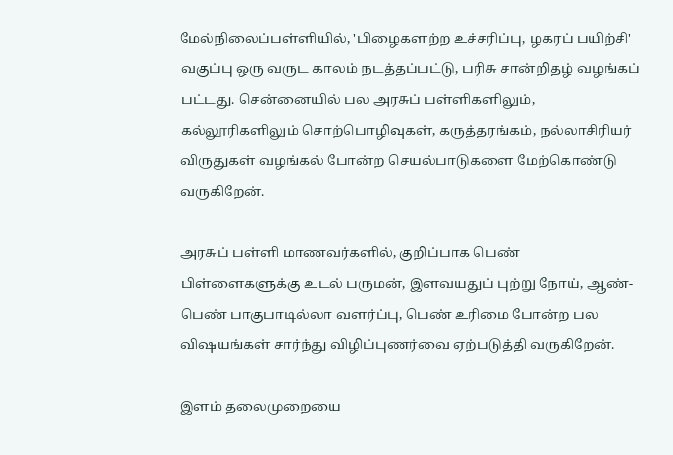மேல்நிலைப்பள்ளியில், 'பிழைகளற்ற உச்சரிப்பு, ழகரப் பயிற்சி' வகுப்பு ஒரு வருட காலம் நடத்தப்பட்டு, பரிசு சான்றிதழ் வழங்கப் பட்டது. சென்னையில் பல அரசுப் பள்ளிகளிலும், கல்லூரிகளிலும் சொற்பொழிவுகள், கருத்தரங்கம், நல்லாசிரியர் விருதுகள் வழங்கல் போன்ற செயல்பாடுகளை மேற்கொண்டு வருகிறேன்.

அரசுப் பள்ளி மாணவர்களில், குறிப்பாக பெண் பிள்ளைகளுக்கு உடல் பருமன், இளவயதுப் புற்று நோய், ஆண்-பெண் பாகுபாடில்லா வளர்ப்பு, பெண் உரிமை போன்ற பல விஷயங்கள் சார்ந்து விழிப்புணர்வை ஏற்படுத்தி வருகிறேன்.

இளம் தலைமுறையை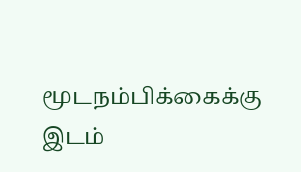மூடநம்பிக்கைக்கு இடம்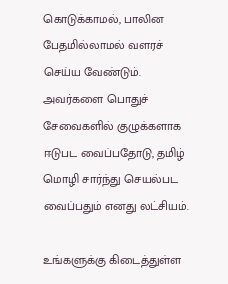கொடுக்காமல், பாலின பேதமில்லாமல் வளரச் செய்ய வேண்டும். அவர்களை பொதுச் சேவைகளில் குழுக்களாக ஈடுபட வைப்பதோடு, தமிழ் மொழி சார்ந்து செயல்பட வைப்பதும் எனது லட்சியம்.

உங்களுக்கு கிடைத்துள்ள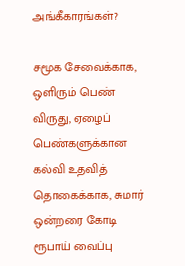அங்கீகாரங்கள்?

சமூக சேவைக்காக, ஒளிரும் பெண் விருது, ஏழைப் பெண்களுக்கான கல்வி உதவித் தொகைக்காக, சுமார் ஒன்றரை கோடி ரூபாய் வைப்பு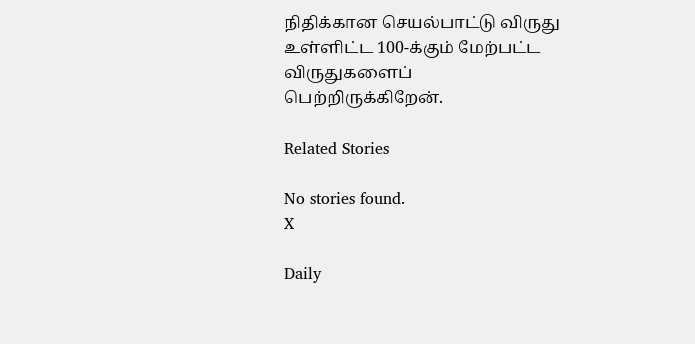நிதிக்கான செயல்பாட்டு விருது உள்ளிட்ட 100-க்கும் மேற்பட்ட விருதுகளைப் பெற்றிருக்கிறேன்.

Related Stories

No stories found.
X

Daily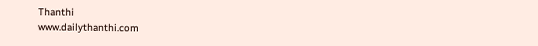Thanthi
www.dailythanthi.com